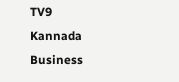TV9 Kannada Business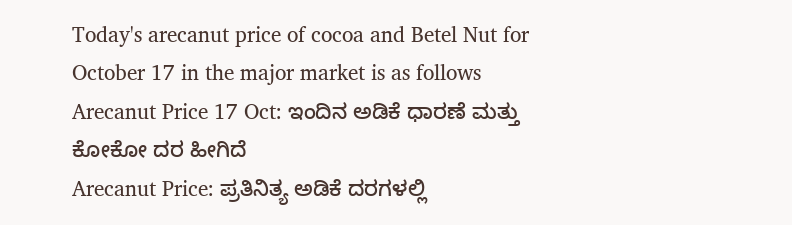Today's arecanut price of cocoa and Betel Nut for October 17 in the major market is as follows
Arecanut Price 17 Oct: ಇಂದಿನ ಅಡಿಕೆ ಧಾರಣೆ ಮತ್ತು ಕೋಕೋ ದರ ಹೀಗಿದೆ
Arecanut Price: ಪ್ರತಿನಿತ್ಯ ಅಡಿಕೆ ದರಗಳಲ್ಲಿ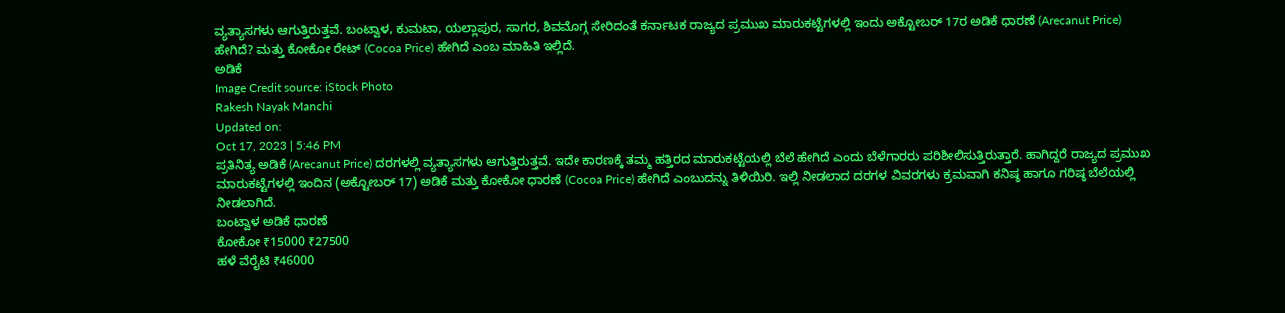ವ್ಯತ್ಯಾಸಗಳು ಆಗುತ್ತಿರುತ್ತವೆ. ಬಂಟ್ವಾಳ, ಕುಮಟಾ, ಯಲ್ಲಾಪುರ, ಸಾಗರ, ಶಿವಮೊಗ್ಗ ಸೇರಿದಂತೆ ಕರ್ನಾಟಕ ರಾಜ್ಯದ ಪ್ರಮುಖ ಮಾರುಕಟ್ಟೆಗಳಲ್ಲಿ ಇಂದು ಅಕ್ಟೋಬರ್ 17ರ ಅಡಿಕೆ ಧಾರಣೆ (Arecanut Price) ಹೇಗಿದೆ? ಮತ್ತು ಕೋಕೋ ರೇಟ್ (Cocoa Price) ಹೇಗಿದೆ ಎಂಬ ಮಾಹಿತಿ ಇಲ್ಲಿದೆ.
ಅಡಿಕೆ
Image Credit source: iStock Photo
Rakesh Nayak Manchi
Updated on:
Oct 17, 2023 | 5:46 PM
ಪ್ರತಿನಿತ್ಯ ಅಡಿಕೆ (Arecanut Price) ದರಗಳಲ್ಲಿ ವ್ಯತ್ಯಾಸಗಳು ಆಗುತ್ತಿರುತ್ತವೆ. ಇದೇ ಕಾರಣಕ್ಕೆ ತಮ್ಮ ಹತ್ತಿರದ ಮಾರುಕಟ್ಟೆಯಲ್ಲಿ ಬೆಲೆ ಹೇಗಿದೆ ಎಂದು ಬೆಳೆಗಾರರು ಪರಿಶೀಲಿಸುತ್ತಿರುತ್ತಾರೆ. ಹಾಗಿದ್ದರೆ ರಾಜ್ಯದ ಪ್ರಮುಖ ಮಾರುಕಟ್ಟೆಗಳಲ್ಲಿ ಇಂದಿನ (ಅಕ್ಟೋಬರ್ 17) ಅಡಿಕೆ ಮತ್ತು ಕೋಕೋ ಧಾರಣೆ (Cocoa Price) ಹೇಗಿದೆ ಎಂಬುದನ್ನು ತಿಳಿಯಿರಿ. ಇಲ್ಲಿ ನೀಡಲಾದ ದರಗಳ ವಿವರಗಳು ಕ್ರಮವಾಗಿ ಕನಿಷ್ಠ ಹಾಗೂ ಗರಿಷ್ಠ ಬೆಲೆಯಲ್ಲಿ ನೀಡಲಾಗಿದೆ.
ಬಂಟ್ವಾಳ ಅಡಿಕೆ ಧಾರಣೆ
ಕೋಕೋ ₹15000 ₹27500
ಹಳೆ ವೆರೈಟಿ ₹46000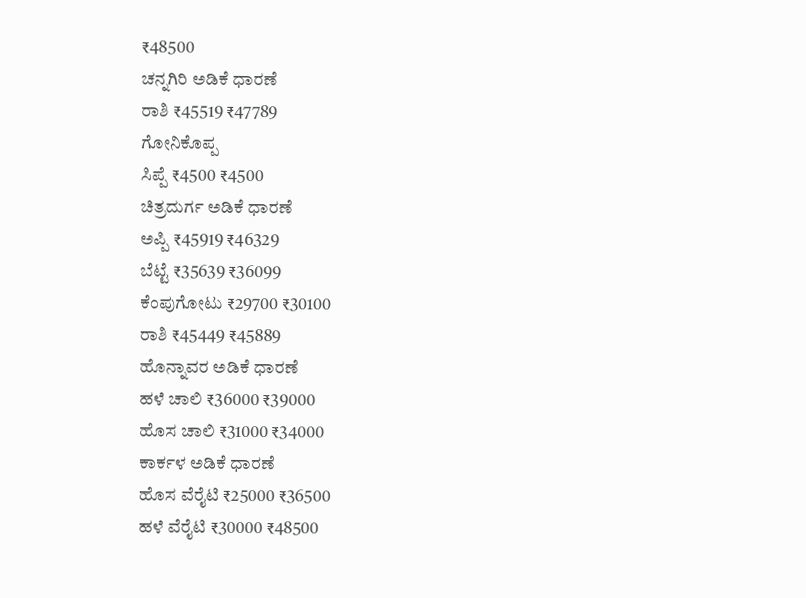₹48500
ಚನ್ನಗಿರಿ ಅಡಿಕೆ ಧಾರಣೆ
ರಾಶಿ ₹45519 ₹47789
ಗೋನಿಕೊಪ್ಪ
ಸಿಪ್ಪೆ ₹4500 ₹4500
ಚಿತ್ರದುರ್ಗ ಅಡಿಕೆ ಧಾರಣೆ
ಅಪ್ಪಿ ₹45919 ₹46329
ಬೆಟ್ಟೆ ₹35639 ₹36099
ಕೆಂಪುಗೋಟು ₹29700 ₹30100
ರಾಶಿ ₹45449 ₹45889
ಹೊನ್ನಾವರ ಅಡಿಕೆ ಧಾರಣೆ
ಹಳೆ ಚಾಲಿ ₹36000 ₹39000
ಹೊಸ ಚಾಲಿ ₹31000 ₹34000
ಕಾರ್ಕಳ ಅಡಿಕೆ ಧಾರಣೆ
ಹೊಸ ವೆರೈಟಿ ₹25000 ₹36500
ಹಳೆ ವೆರೈಟಿ ₹30000 ₹48500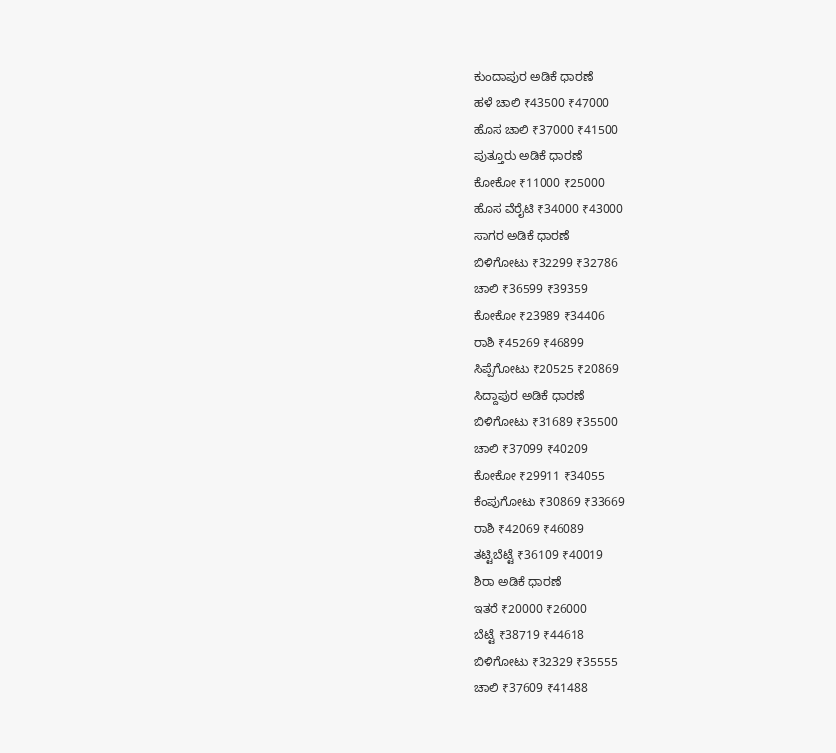ಕುಂದಾಪುರ ಅಡಿಕೆ ಧಾರಣೆ
ಹಳೆ ಚಾಲಿ ₹43500 ₹47000
ಹೊಸ ಚಾಲಿ ₹37000 ₹41500
ಪುತ್ತೂರು ಅಡಿಕೆ ಧಾರಣೆ
ಕೋಕೋ ₹11000 ₹25000
ಹೊಸ ವೆರೈಟಿ ₹34000 ₹43000
ಸಾಗರ ಅಡಿಕೆ ಧಾರಣೆ
ಬಿಳಿಗೋಟು ₹32299 ₹32786
ಚಾಲಿ ₹36599 ₹39359
ಕೋಕೋ ₹23989 ₹34406
ರಾಶಿ ₹45269 ₹46899
ಸಿಪ್ಪೆಗೋಟು ₹20525 ₹20869
ಸಿದ್ದಾಪುರ ಅಡಿಕೆ ಧಾರಣೆ
ಬಿಳಿಗೋಟು ₹31689 ₹35500
ಚಾಲಿ ₹37099 ₹40209
ಕೋಕೋ ₹29911 ₹34055
ಕೆಂಪುಗೋಟು ₹30869 ₹33669
ರಾಶಿ ₹42069 ₹46089
ತಟ್ಟಿಬೆಟ್ಟೆ ₹36109 ₹40019
ಶಿರಾ ಅಡಿಕೆ ಧಾರಣೆ
ಇತರೆ ₹20000 ₹26000
ಬೆಟ್ಟೆ ₹38719 ₹44618
ಬಿಳಿಗೋಟು ₹32329 ₹35555
ಚಾಲಿ ₹37609 ₹41488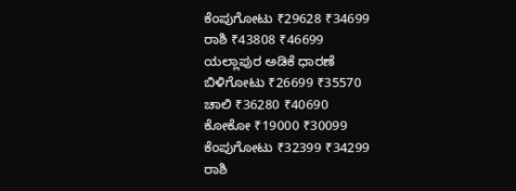ಕೆಂಪುಗೋಟು ₹29628 ₹34699
ರಾಶಿ ₹43808 ₹46699
ಯಲ್ಲಾಪುರ ಅಡಿಕೆ ಧಾರಣೆ
ಬಿಳಿಗೋಟು ₹26699 ₹35570
ಚಾಲಿ ₹36280 ₹40690
ಕೋಕೋ ₹19000 ₹30099
ಕೆಂಪುಗೋಟು ₹32399 ₹34299
ರಾಶಿ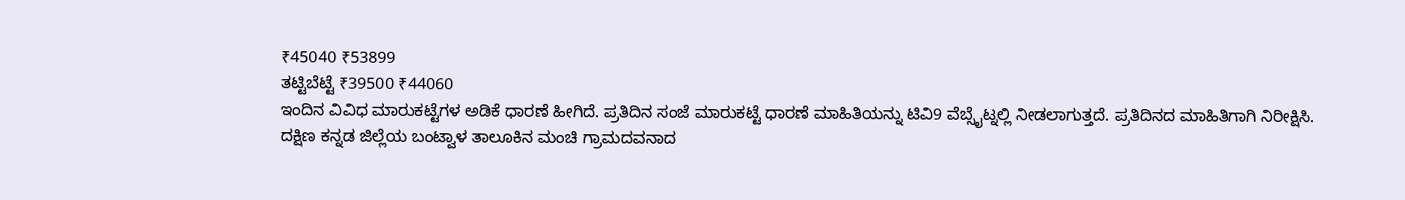₹45040 ₹53899
ತಟ್ಟಿಬೆಟ್ಟೆ ₹39500 ₹44060
ಇಂದಿನ ವಿವಿಧ ಮಾರುಕಟ್ಟೆಗಳ ಅಡಿಕೆ ಧಾರಣೆ ಹೀಗಿದೆ. ಪ್ರತಿದಿನ ಸಂಜೆ ಮಾರುಕಟ್ಟೆ ಧಾರಣೆ ಮಾಹಿತಿಯನ್ನು ಟಿವಿ9 ವೆಬ್ಸೈಟ್ನಲ್ಲಿ ನೀಡಲಾಗುತ್ತದೆ. ಪ್ರತಿದಿನದ ಮಾಹಿತಿಗಾಗಿ ನಿರೀಕ್ಷಿಸಿ.
ದಕ್ಷಿಣ ಕನ್ನಡ ಜಿಲ್ಲೆಯ ಬಂಟ್ವಾಳ ತಾಲೂಕಿನ ಮಂಚಿ ಗ್ರಾಮದವನಾದ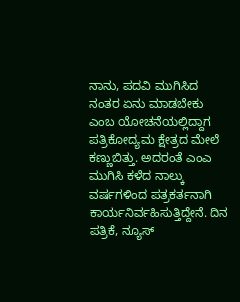ನಾನು, ಪದವಿ ಮುಗಿಸಿದ ನಂತರ ಏನು ಮಾಡಬೇಕು ಎಂಬ ಯೋಚನೆಯಲ್ಲಿದ್ದಾಗ ಪತ್ರಿಕೋದ್ಯಮ ಕ್ಷೇತ್ರದ ಮೇಲೆ ಕಣ್ಣುಬಿತ್ತು. ಅದರಂತೆ ಎಂಎ ಮುಗಿಸಿ ಕಳೆದ ನಾಲ್ಕು ವರ್ಷಗಳಿಂದ ಪತ್ರಕರ್ತನಾಗಿ ಕಾರ್ಯನಿರ್ವಹಿಸುತ್ತಿದ್ದೇನೆ. ದಿನ ಪತ್ರಿಕೆ, ನ್ಯೂಸ್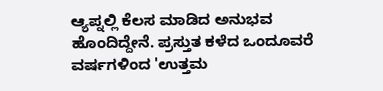ಆ್ಯಪ್ನಲ್ಲಿ ಕೆಲಸ ಮಾಡಿದ ಅನುಭವ ಹೊಂದಿದ್ದೇನೆ. ಪ್ರಸ್ತುತ ಕಳೆದ ಒಂದೂವರೆ ವರ್ಷಗಳಿಂದ 'ಉತ್ತಮ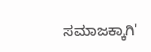ಸಮಾಜಕ್ಕಾಗಿ'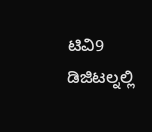ಟಿವಿ9 ಡಿಜಿಟಲ್ನಲ್ಲಿ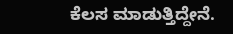ಕೆಲಸ ಮಾಡುತ್ತಿದ್ದೇನೆ.